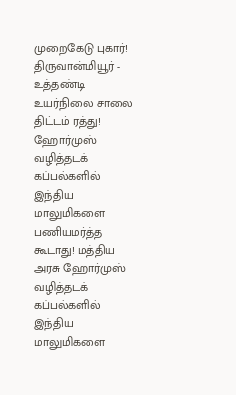முறைகேடு புகார்! திருவான்மியூர் - உத்தண்டி உயர்நிலை சாலை திட்டம் ரத்து! ஹோர்முஸ் வழித்தடக் கப்பல்களில் இந்திய மாலுமிகளை பணியமர்த்த கூடாது! மத்திய அரசு ஹோர்முஸ் வழித்தடக் கப்பல்களில் இந்திய மாலுமிகளை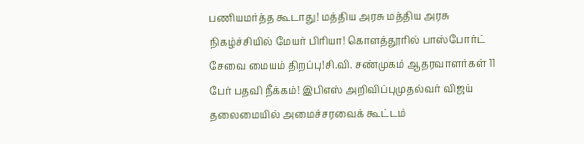பணியமர்த்த கூடாது! மத்திய அரசு மத்திய அரசு நிகழ்ச்சியில் மேயர் பிரியா! கொளத்தூரில் பாஸ்போர்ட் சேவை மையம் திறப்பு!சி.வி. சண்முகம் ஆதரவாளர்கள் 11 பேர் பதவி நீக்கம்! இபிஎஸ் அறிவிப்புமுதல்வர் விஜய் தலைமையில் அமைச்சரவைக் கூட்டம்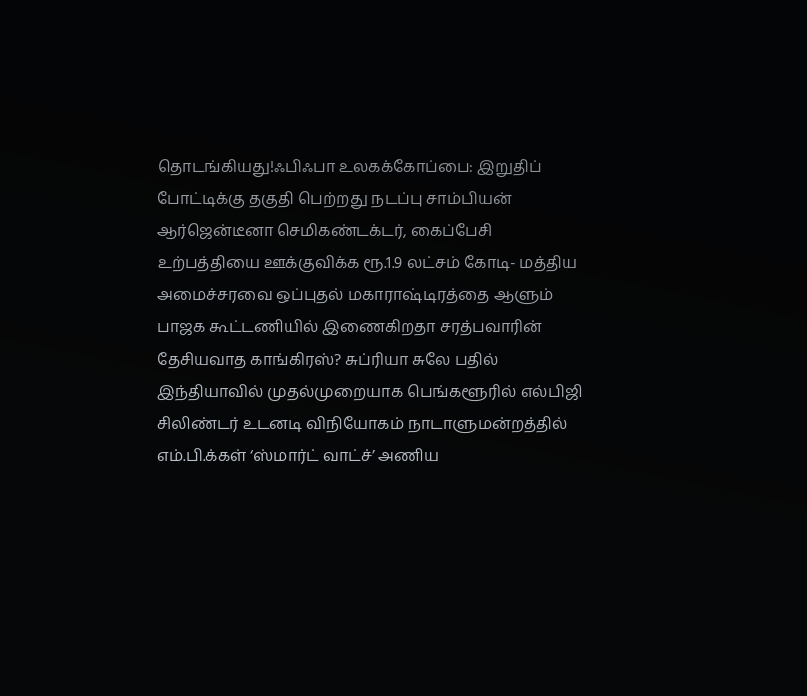தொடங்கியது!ஃபிஃபா உலகக்கோப்பை: இறுதிப் போட்டிக்கு தகுதி பெற்றது நடப்பு சாம்பியன் ஆர்ஜென்டீனா செமிகண்டக்டர், கைப்பேசி உற்பத்தியை ஊக்குவிக்க ரூ.1.9 லட்சம் கோடி- மத்திய அமைச்சரவை ஒப்புதல் மகாராஷ்டிரத்தை ஆளும் பாஜக கூட்டணியில் இணைகிறதா சரத்பவாரின் தேசியவாத காங்கிரஸ்? சுப்ரியா சுலே பதில் இந்தியாவில் முதல்முறையாக பெங்களூரில் எல்பிஜி சிலிண்டர் உடனடி விநியோகம் நாடாளுமன்றத்தில் எம்.பி.க்கள் ‘ஸ்மார்ட் வாட்ச்’ அணிய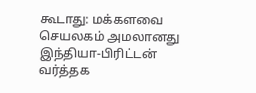கூடாது: மக்களவை செயலகம் அமலானது இந்தியா-பிரிட்டன் வர்த்தக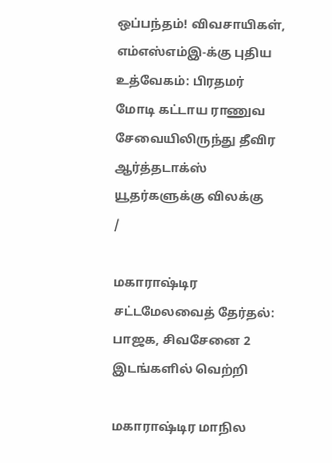ஒப்பந்தம்! விவசாயிகள், எம்எஸ்எம்இ-க்கு புதிய உத்வேகம்: பிரதமர் மோடி கட்டாய ராணுவ சேவையிலிருந்து தீவிர ஆர்த்தடாக்ஸ் யூதர்களுக்கு விலக்கு
/

மகாராஷ்டிர சட்டமேலவைத் தேர்தல்: பாஜக, சிவசேனை 2 இடங்களில் வெற்றி

மகாராஷ்டிர மாநில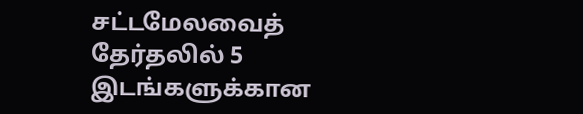சட்டமேலவைத் தேர்தலில் 5 இடங்களுக்கான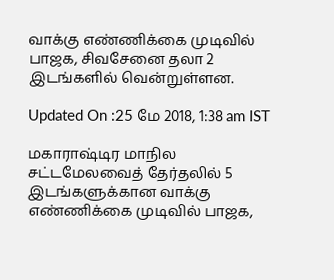வாக்கு எண்ணிக்கை முடிவில் பாஜக, சிவசேனை தலா 2 இடங்களில் வென்றுள்ளன.

Updated On :25 மே 2018, 1:38 am IST

மகாராஷ்டிர மாநில சட்டமேலவைத் தேர்தலில் 5 இடங்களுக்கான வாக்கு எண்ணிக்கை முடிவில் பாஜக,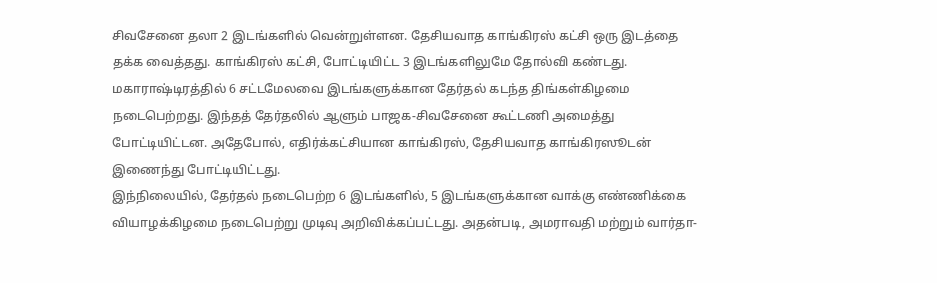சிவசேனை தலா 2 இடங்களில் வென்றுள்ளன. தேசியவாத காங்கிரஸ் கட்சி ஒரு இடத்தை தக்க வைத்தது. காங்கிரஸ் கட்சி, போட்டியிட்ட 3 இடங்களிலுமே தோல்வி கண்டது.
மகாராஷ்டிரத்தில் 6 சட்டமேலவை இடங்களுக்கான தேர்தல் கடந்த திங்கள்கிழமை நடைபெற்றது. இந்தத் தேர்தலில் ஆளும் பாஜக-சிவசேனை கூட்டணி அமைத்து போட்டியிட்டன. அதேபோல், எதிர்க்கட்சியான காங்கிரஸ், தேசியவாத காங்கிரஸூடன் இணைந்து போட்டியிட்டது.
இந்நிலையில், தேர்தல் நடைபெற்ற 6 இடங்களில், 5 இடங்களுக்கான வாக்கு எண்ணிக்கை வியாழக்கிழமை நடைபெற்று முடிவு அறிவிக்கப்பட்டது. அதன்படி, அமராவதி மற்றும் வார்தா-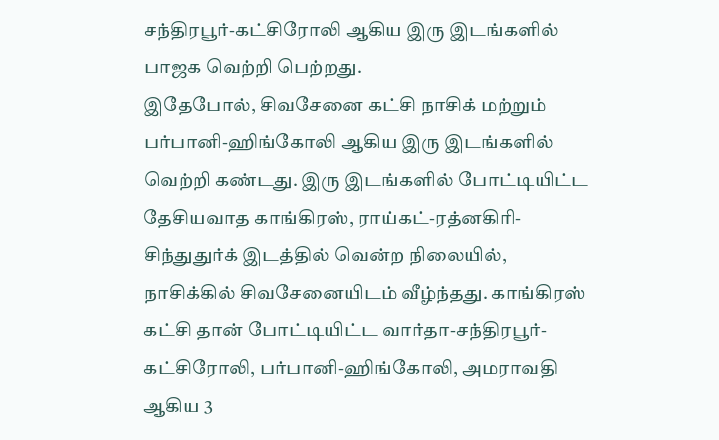சந்திரபூர்-கட்சிரோலி ஆகிய இரு இடங்களில் பாஜக வெற்றி பெற்றது.
இதேபோல், சிவசேனை கட்சி நாசிக் மற்றும் பர்பானி-ஹிங்கோலி ஆகிய இரு இடங்களில் வெற்றி கண்டது. இரு இடங்களில் போட்டியிட்ட தேசியவாத காங்கிரஸ், ராய்கட்-ரத்னகிரி-சிந்துதுர்க் இடத்தில் வென்ற நிலையில், நாசிக்கில் சிவசேனையிடம் வீழ்ந்தது. காங்கிரஸ் கட்சி தான் போட்டியிட்ட வார்தா-சந்திரபூர்-கட்சிரோலி, பர்பானி-ஹிங்கோலி, அமராவதி ஆகிய 3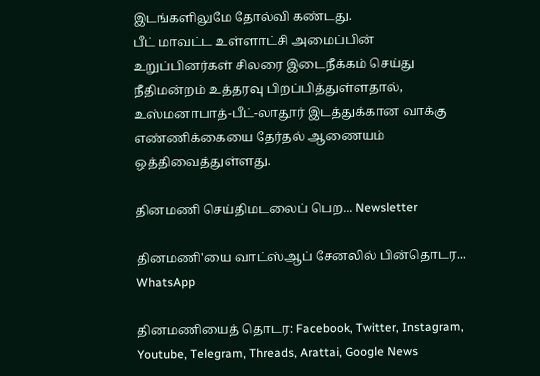இடங்களிலுமே தோல்வி கண்டது.
பீட் மாவட்ட உள்ளாட்சி அமைப்பின் உறுப்பினர்கள் சிலரை இடைநீக்கம் செய்து நீதிமன்றம் உத்தரவு பிறப்பித்துள்ளதால், உஸ்மனாபாத்-பீட்-லாதூர் இடத்துக்கான வாக்கு எண்ணிக்கையை தேர்தல் ஆணையம் ஒத்திவைத்துள்ளது.

தினமணி செய்திமடலைப் பெற... Newsletter

தினமணி'யை வாட்ஸ்ஆப் சேனலில் பின்தொடர... WhatsApp

தினமணியைத் தொடர: Facebook, Twitter, Instagram, Youtube, Telegram, Threads, Arattai, Google News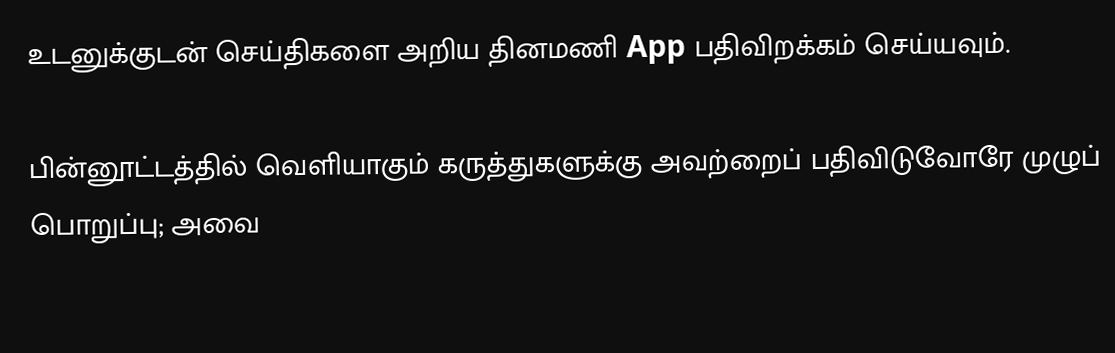உடனுக்குடன் செய்திகளை அறிய தினமணி App பதிவிறக்கம் செய்யவும்.

பின்னூட்டத்தில் வெளியாகும் கருத்துகளுக்கு அவற்றைப் பதிவிடுவோரே முழுப் பொறுப்பு; அவை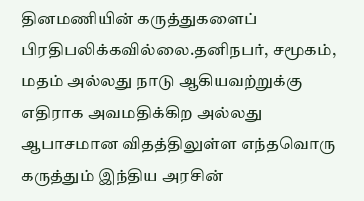தினமணியின் கருத்துகளைப் பிரதிபலிக்கவில்லை.தனிநபர், சமூகம், மதம் அல்லது நாடு ஆகியவற்றுக்கு எதிராக அவமதிக்கிற அல்லது ஆபாசமான விதத்திலுள்ள எந்தவொரு கருத்தும் இந்திய அரசின்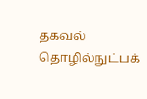தகவல் தொழில்நுட்பக்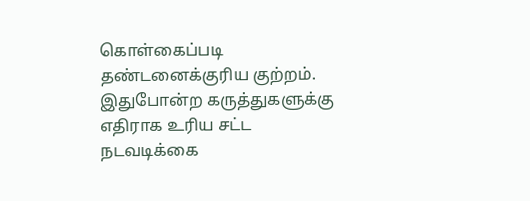கொள்கைப்படி தண்டனைக்குரிய குற்றம். இதுபோன்ற கருத்துகளுக்கு எதிராக உரிய சட்ட நடவடிக்கை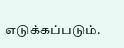எடுக்கப்படும்.